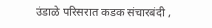उंडाळे परिसरात कडक संचारबंदी ,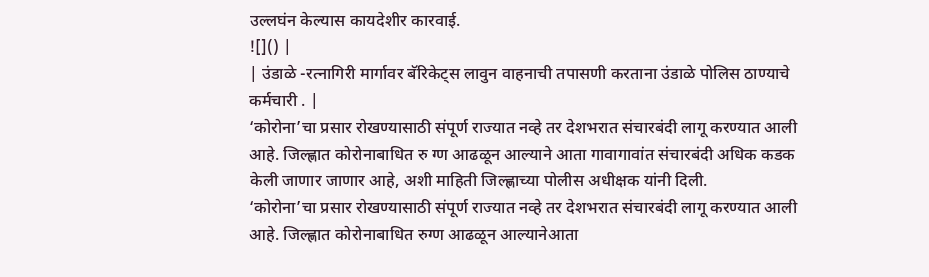उल्लघंन केल्यास कायदेशीर कारवाई.
![]() |
| उंडाळे -रत्नागिरी मार्गावर बॅरिकेट्स लावुन वाहनाची तपासणी करताना उंडाळे पोलिस ठाण्याचे कर्मचारी . |
‘कोरोना’चा प्रसार रोखण्यासाठी संपूर्ण राज्यात नव्हे तर देशभरात संचारबंदी लागू करण्यात आली आहे. जिल्ह्णात कोरोनाबाधित रु ग्ण आढळून आल्याने आता गावागावांत संचारबंदी अधिक कडक केली जाणार जाणार आहे, अशी माहिती जिल्ह्णाच्या पोलीस अधीक्षक यांनी दिली.
‘कोरोना’चा प्रसार रोखण्यासाठी संपूर्ण राज्यात नव्हे तर देशभरात संचारबंदी लागू करण्यात आली आहे. जिल्ह्णात कोरोनाबाधित रुग्ण आढळून आल्यानेआता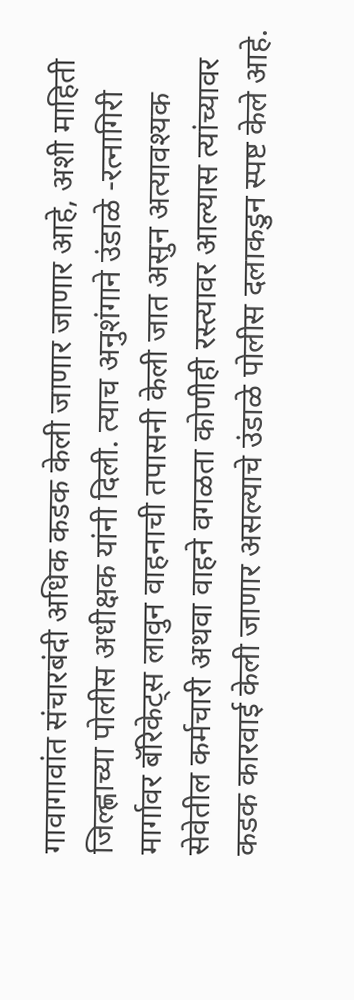गावागावांत संचारबंदी अधिक कडक केली जाणार जाणार आहे, अशी माहिती जिल्ह्णाच्या पोलीस अधीक्षक यांनी दिली. त्याच अनुशंगाने उंडाळे -रत्नागिरी मार्गावर बॅरिकेट्स लावुन वाहनाची तपासनी केली जात असुन अत्यावश्यक सेवेतील कर्मचारी अथवा वाहने वगळता कोणीही रस्त्यावर आल्यास त्यांच्यावर कडक कारवाई केली जाणार असल्याचे उंडाळे पोलीस दलाकडुन स्पष्ट केले आहे.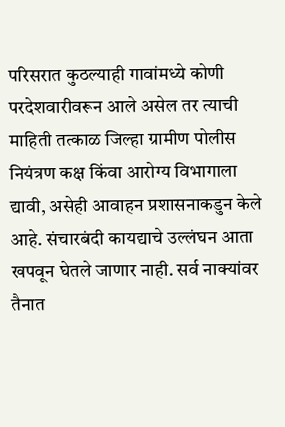परिसरात कुठल्याही गावांमध्ये कोणी परदेशवारीवरून आले असेल तर त्याची माहिती तत्काळ जिल्हा ग्रामीण पोलीस नियंत्रण कक्ष किंवा आरोग्य विभागाला द्यावी, असेही आवाहन प्रशासनाकडुन केले आहे. संचारबंदी कायद्याचे उल्लंघन आता खपवून घेतले जाणार नाही. सर्व नाक्यांवर तैनात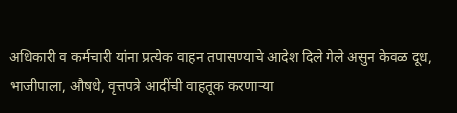अधिकारी व कर्मचारी यांना प्रत्येक वाहन तपासण्याचे आदेश दिले गेले असुन केवळ दूध, भाजीपाला, औषधे, वृत्तपत्रे आदींची वाहतूक करणाऱ्या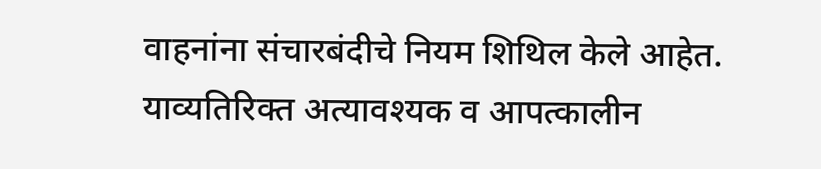वाहनांना संचारबंदीचे नियम शिथिल केले आहेत. याव्यतिरिक्त अत्यावश्यक व आपत्कालीन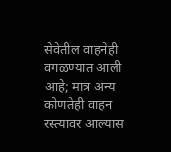सेवेतील वाहनेही वगळण्यात आली आहे; मात्र अन्य कोणतेही वाहन रस्त्यावर आल्यास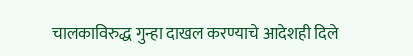चालकाविरुद्ध गुन्हा दाखल करण्याचे आदेशही दिले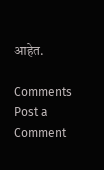आहेत.

Comments
Post a Comment